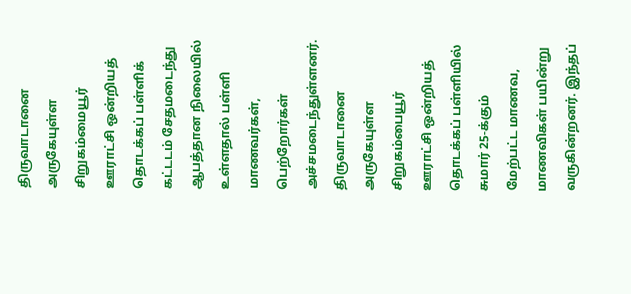திருவாடானை அருகேயுள்ள சிறுகம்மையூர் ஊராட்சி ஒன்றியத் தொடக்கப் பள்ளிக் கட்டடம் சேதமடைந்து ஆபத்தான நிலையில் உள்ளதால் பள்ளி மாணவர்கள், பெற்றோர்கள் அச்சமடைந்துள்ளனர்.
திருவாடானை அருகேயுள்ள சிறுகம்பையூர் ஊராட்சி ஒன்றியத் தொடக்கப் பள்ளியில் சுமார் 25-க்கும் மேற்பட்ட மாணவ, மாணவிகள் பயின்று வருகின்றனர். இந்தப்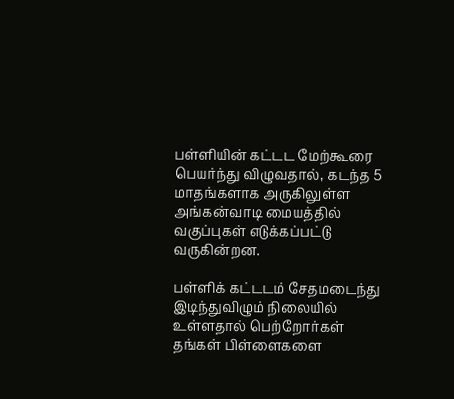பள்ளியின் கட்டட மேற்கூரை பெயர்ந்து விழுவதால், கடந்த 5 மாதங்களாக அருகிலுள்ள அங்கன்வாடி மையத்தில் வகுப்புகள் எடுக்கப்பட்டு வருகின்றன.

பள்ளிக் கட்டடம் சேதமடைந்து இடிந்துவிழும் நிலையில் உள்ளதால் பெற்றோர்கள் தங்கள் பிள்ளைகளை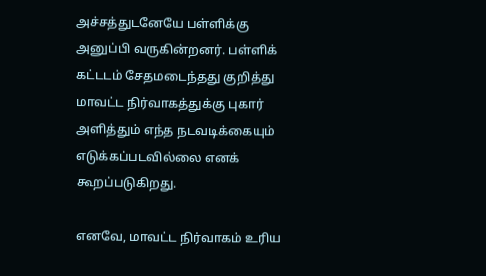அச்சத்துடனேயே பள்ளிக்கு அனுப்பி வருகின்றனர். பள்ளிக் கட்டடம் சேதமடைந்தது குறித்து மாவட்ட நிர்வாகத்துக்கு புகார் அளித்தும் எந்த நடவடிக்கையும் எடுக்கப்படவில்லை எனக் கூறப்படுகிறது.

எனவே, மாவட்ட நிர்வாகம் உரிய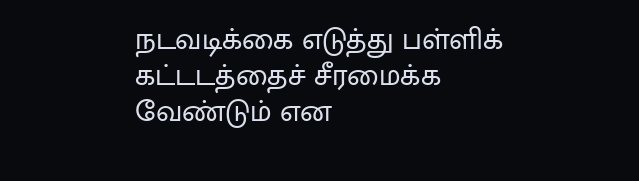நடவடிக்கை எடுத்து பள்ளிக் கட்டடத்தைச் சீரமைக்க வேண்டும் என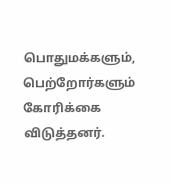பொதுமக்களும், பெற்றோர்களும் கோரிக்கை விடுத்தனர்.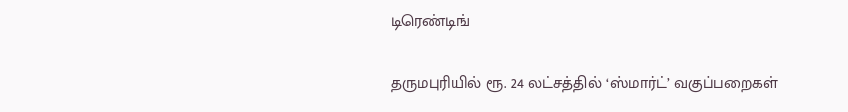டிரெண்டிங்

தருமபுரியில் ரூ. 24 லட்சத்தில் ‘ஸ்மார்ட்’ வகுப்பறைகள்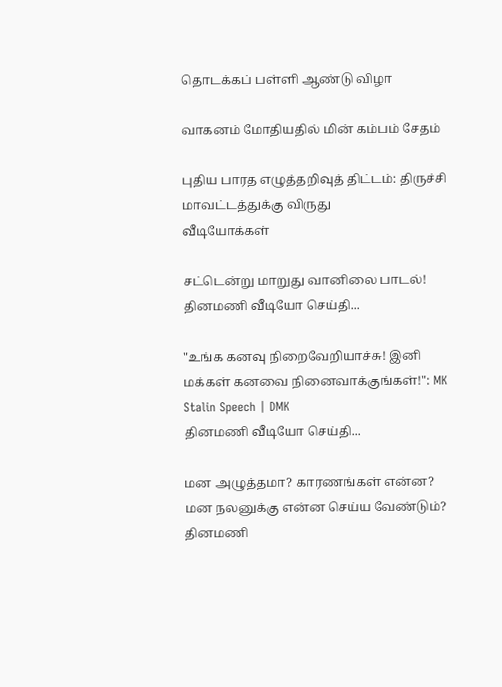தொடக்கப் பள்ளி ஆண்டு விழா

வாகனம் மோதியதில் மின் கம்பம் சேதம்

புதிய பாரத எழுத்தறிவுத் திட்டம்: திருச்சி மாவட்டத்துக்கு விருது
வீடியோக்கள்

சட்டென்று மாறுது வானிலை பாடல்!
தினமணி வீடியோ செய்தி...

"உங்க கனவு நிறைவேறியாச்சு! இனி மக்கள் கனவை நினைவாக்குங்கள்!": MK Stalin Speech | DMK
தினமணி வீடியோ செய்தி...

மன அழுத்தமா? காரணங்கள் என்ன? மன நலனுக்கு என்ன செய்ய வேண்டும்?
தினமணி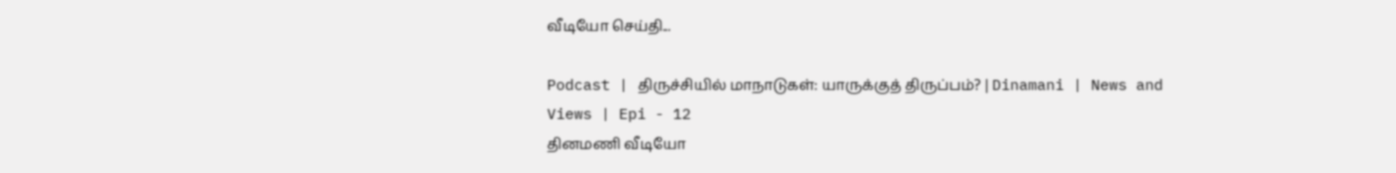வீடியோ செய்தி...

Podcast | திருச்சியில் மாநாடுகள்: யாருக்குத் திருப்பம்? | Dinamani | News and Views | Epi - 12
தினமணி வீடியோ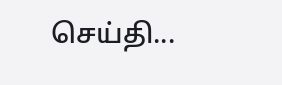செய்தி...